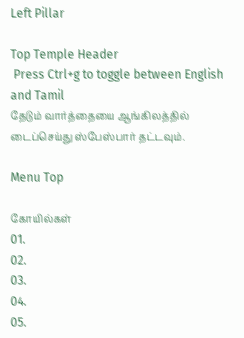Left Pillar

Top Temple Header
 Press Ctrl+g to toggle between English and Tamil
தேடும் வார்த்தையை ஆங்கிலத்தில் டைப்செய்து ஸ்பேஸ்பார் தட்டவும்.

Menu Top

கோயில்கள்
01.
02.
03.
04.
05.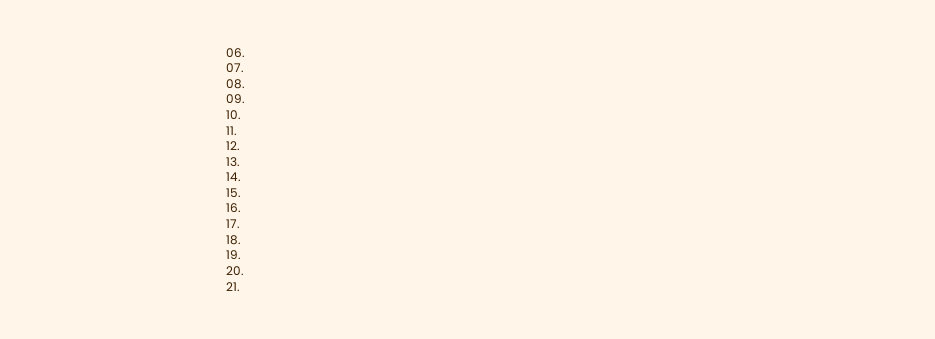06.
07.
08.
09.
10.
11.
12.
13.
14.
15.
16.
17.
18.
19.
20.
21.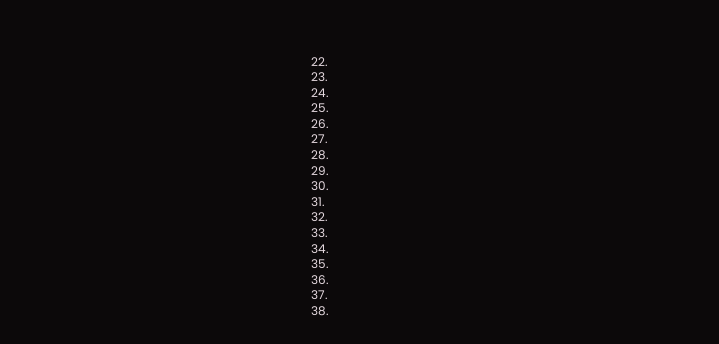22.
23.
24.
25.
26.
27.
28.
29.
30.
31.
32.
33.
34.
35.
36.
37.
38.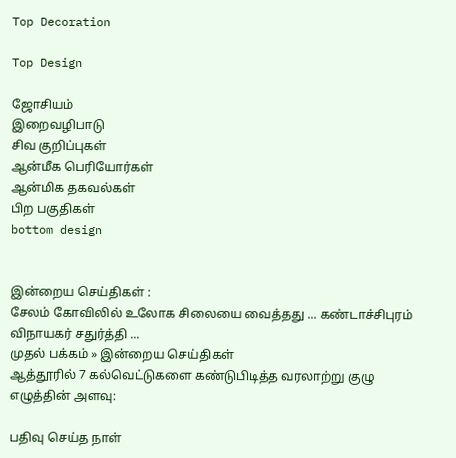Top Decoration

Top Design

ஜோசியம்
இறைவழிபாடு
சிவ குறிப்புகள்
ஆன்மீக பெரியோர்கள்
ஆன்மிக தகவல்கள்
பிற பகுதிகள்
bottom design


இன்றைய செய்திகள் :
சேலம் கோவிலில் உலோக சிலையை வைத்தது ... கண்டாச்சிபுரம் விநாயகர் சதுர்த்தி ...
முதல் பக்கம் » இன்றைய செய்திகள்
ஆத்தூரில் 7 கல்வெட்டுகளை கண்டுபிடித்த வரலாற்று குழு
எழுத்தின் அளவு:

பதிவு செய்த நாள்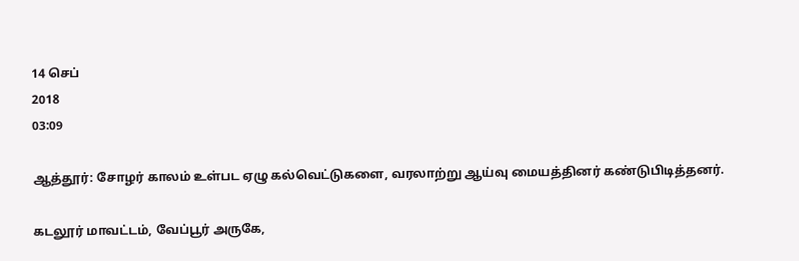14 செப்
2018
03:09

ஆத்தூர்: சோழர் காலம் உள்பட ஏழு கல்வெட்டுகளை, வரலாற்று ஆய்வு மையத்தினர் கண்டுபிடித்தனர்.

கடலூர் மாவட்டம், வேப்பூர் அருகே,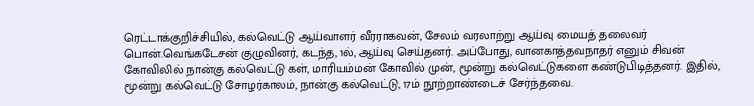ரெட்டாக்குறிச்சியில், கல்வெட்டு ஆய்வாளர் வீரராகவன், சேலம் வரலாற்று ஆய்வு மையத் தலைவர் பொன்.வெங்கடேசன் குழுவினர், கடந்த, 1ல், ஆய்வு செய்தனர். அப்போது, வானகாத்தவநாதர் எனும் சிவன் கோவிலில் நான்கு கல்வெட்டு கள், மாரியம்மன் கோவில் முன், மூன்று கல்வெட்டுகளை கண்டுபிடித்தனர். இதில், மூன்று கல்வெட்டு சோழர்காலம், நான்கு கல்வெட்டு, 17ம் நூற்றாண்டைச் சேர்ந்தவை.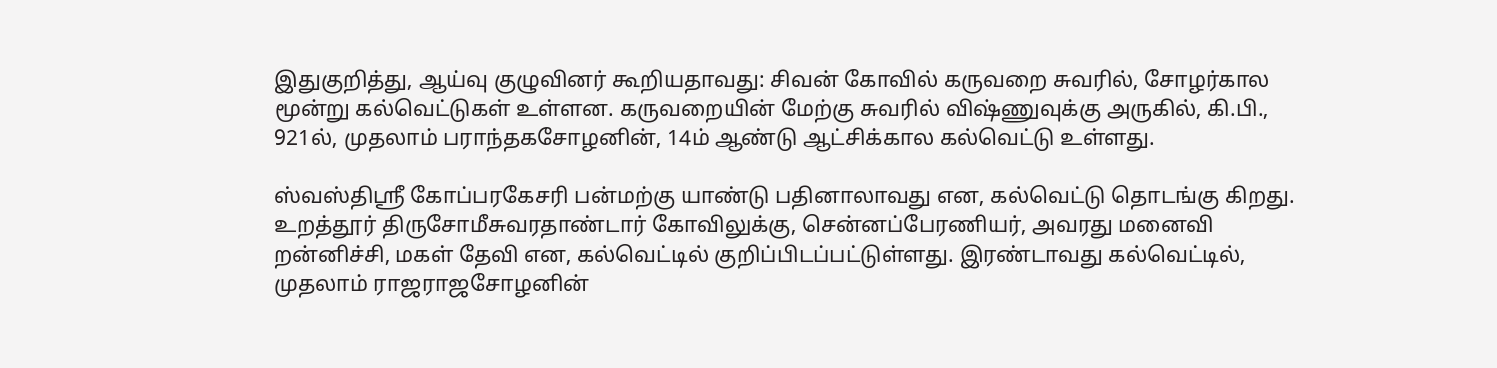இதுகுறித்து, ஆய்வு குழுவினர் கூறியதாவது: சிவன் கோவில் கருவறை சுவரில், சோழர்கால மூன்று கல்வெட்டுகள் உள்ளன. கருவறையின் மேற்கு சுவரில் விஷ்ணுவுக்கு அருகில், கி.பி., 921ல், முதலாம் பராந்தகசோழனின், 14ம் ஆண்டு ஆட்சிக்கால கல்வெட்டு உள்ளது.

ஸ்வஸ்திஸ்ரீ கோப்பரகேசரி பன்மற்கு யாண்டு பதினாலாவது என, கல்வெட்டு தொடங்கு கிறது. உறத்தூர் திருசோமீசுவரதாண்டார் கோவிலுக்கு, சென்னப்பேரணியர், அவரது மனைவி றன்னிச்சி, மகள் தேவி என, கல்வெட்டில் குறிப்பிடப்பட்டுள்ளது. இரண்டாவது கல்வெட்டில், முதலாம் ராஜராஜசோழனின்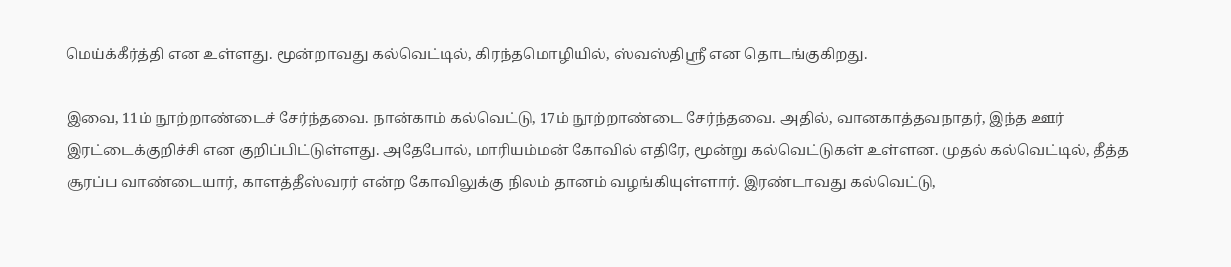மெய்க்கீர்த்தி என உள்ளது. மூன்றாவது கல்வெட்டில், கிரந்தமொழியில், ஸ்வஸ்திஸ்ரீ என தொடங்குகிறது.

இவை, 11ம் நூற்றாண்டைச் சேர்ந்தவை. நான்காம் கல்வெட்டு, 17ம் நூற்றாண்டை சேர்ந்தவை. அதில், வானகாத்தவநாதர், இந்த ஊர் இரட்டைக்குறிச்சி என குறிப்பிட்டுள்ளது. அதேபோல், மாரியம்மன் கோவில் எதிரே, மூன்று கல்வெட்டுகள் உள்ளன. முதல் கல்வெட்டில், தீத்த சூரப்ப வாண்டையார், காளத்தீஸ்வரர் என்ற கோவிலுக்கு நிலம் தானம் வழங்கியுள்ளார். இரண்டாவது கல்வெட்டு,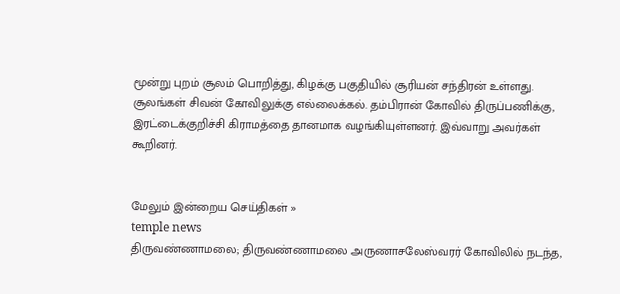மூன்று புறம் சூலம் பொறித்து, கிழக்கு பகுதியில் சூரியன் சந்திரன் உள்ளது. சூலங்கள் சிவன் கோவிலுக்கு எல்லைக்கல். தம்பிரான் கோவில் திருப்பணிக்கு, இரட்டைக்குறிச்சி கிராமத்தை தானமாக வழங்கியுள்ளனர். இவ்வாறு அவர்கள் கூறினர்.


மேலும் இன்றைய செய்திகள் »
temple news
திருவண்ணாமலை; திருவண்ணாமலை அருணாசலேஸ்வரர் கோவிலில் நடந்த,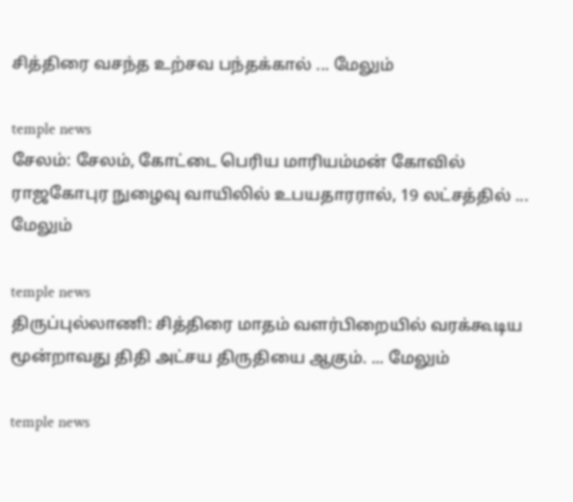சித்திரை வசந்த உற்சவ பந்தக்கால் ... மேலும்

temple news
சேலம்: சேலம், கோட்டை பெரிய மாரியம்மன் கோவில் ராஜகோபுர நுழைவு வாயிலில் உபயதாரரால், 19 லட்சத்தில் ... மேலும்

temple news
திருப்புல்லாணி: சித்திரை மாதம் வளர்பிறையில் வரக்கூடிய மூன்றாவது திதி அட்சய திருதியை ஆகும். ... மேலும்

temple news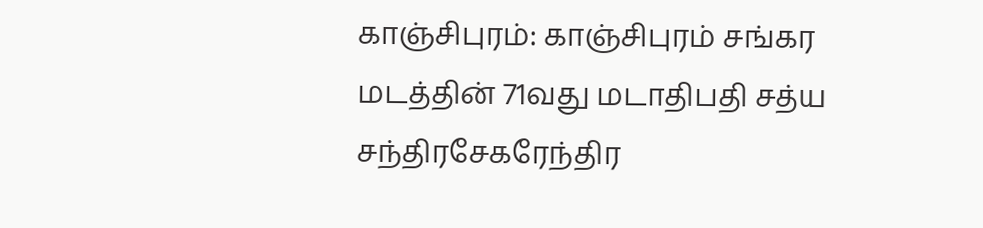காஞ்சிபுரம்: காஞ்சிபுரம் சங்கர மடத்தின் 71வது மடாதிபதி சத்ய சந்திரசேகரேந்திர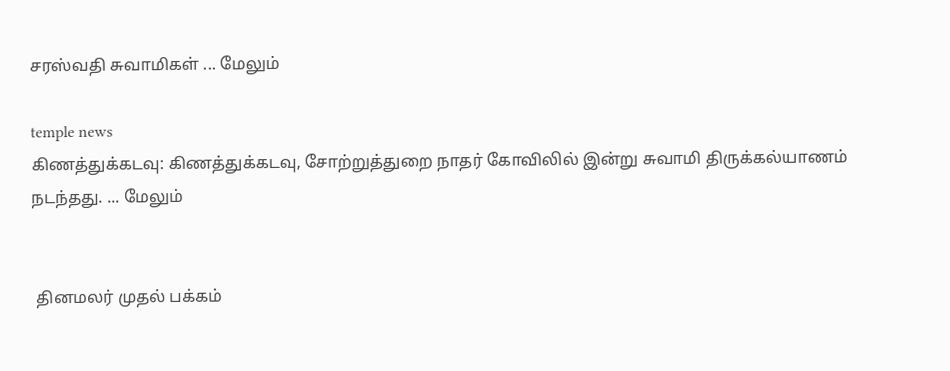சரஸ்வதி சுவாமிகள் ... மேலும்

temple news
கிணத்துக்கடவு: கிணத்துக்கடவு, சோற்றுத்துறை நாதர் கோவிலில் இன்று சுவாமி திருக்கல்யாணம் நடந்தது. ... மேலும்


 தினமலர் முதல் பக்கம்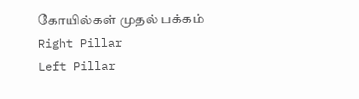கோயில்கள் முதல் பக்கம்
Right Pillar
Left Pillar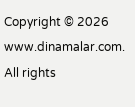Copyright © 2026 www.dinamalar.com. All rights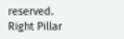reserved.
Right Pillar